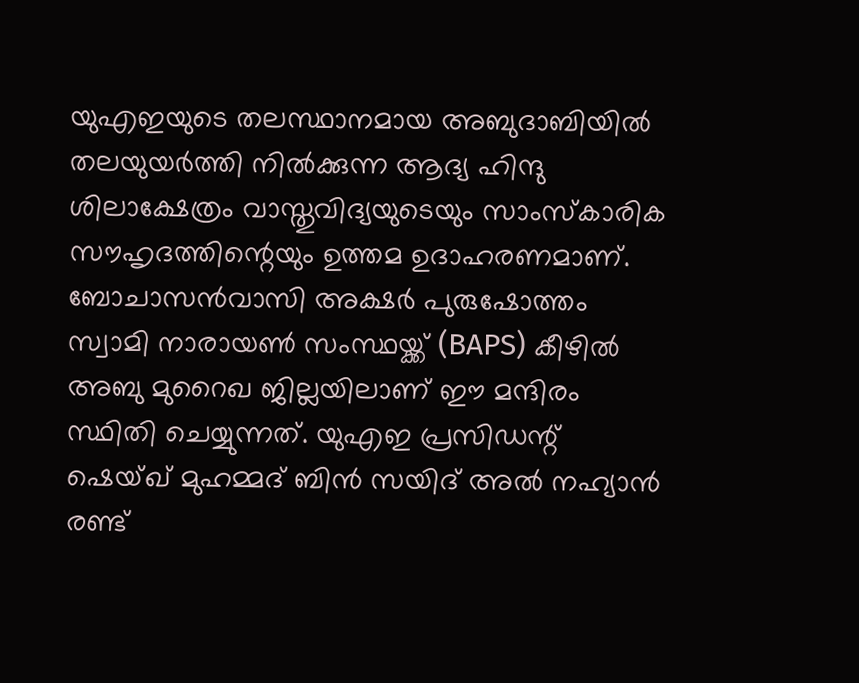യുഎഇയുടെ തലസ്ഥാനമായ അബുദാബിയിൽ തലയുയർത്തി നിൽക്കുന്ന ആദ്യ ഹിന്ദു ശിലാക്ഷേത്രം വാസ്തുവിദ്യയുടെയും സാംസ്കാരിക സൗഹൃദത്തിന്റെയും ഉത്തമ ഉദാഹരണമാണ്.
ബോചാസൻവാസി അക്ഷർ പുരുഷോത്തം സ്വാമി നാരായൺ സംസ്ഥയ്ക്ക് (BAPS) കീഴിൽ അബു മുറൈഖ ജില്ലയിലാണ് ഈ മന്ദിരം സ്ഥിതി ചെയ്യുന്നത്. യുഎഇ പ്രസിഡന്റ് ഷെയ്ഖ് മുഹമ്മദ് ബിൻ സയിദ് അൽ നഹ്യാൻ രണ്ട്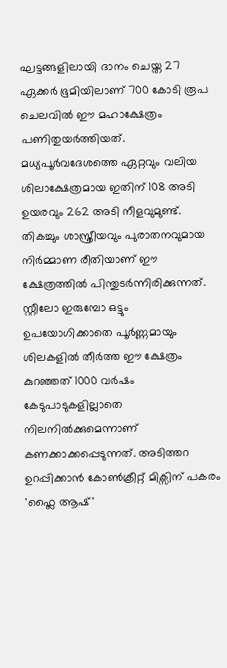ഘട്ടങ്ങളിലായി ദാനം ചെയ്ത 27 ഏക്കർ ഭൂമിയിലാണ് 700 കോടി രൂപ ചെലവിൽ ഈ മഹാക്ഷേത്രം പണിതുയർത്തിയത്. മധ്യപൂർവദേശത്തെ ഏറ്റവും വലിയ ശിലാക്ഷേത്രമായ ഇതിന് 108 അടി ഉയരവും 262 അടി നീളവുമുണ്ട്.
തികച്ചും ശാസ്ത്രീയവും പുരാതനവുമായ നിർമ്മാണ രീതിയാണ് ഈ ക്ഷേത്രത്തിൽ പിന്തുടർന്നിരിക്കുന്നത്. സ്റ്റീലോ ഇരുമ്പോ ഒട്ടും ഉപയോഗിക്കാതെ പൂർണ്ണമായും ശിലകളിൽ തീർത്ത ഈ ക്ഷേത്രം കുറഞ്ഞത് 1000 വർഷം കേടുപാടുകളില്ലാതെ നിലനിൽക്കുമെന്നാണ് കണക്കാക്കപ്പെടുന്നത്. അടിത്തറ ഉറപ്പിക്കാൻ കോൺക്രീറ്റ് മിക്സിന് പകരം 'ഫ്ലൈ ആഷ്'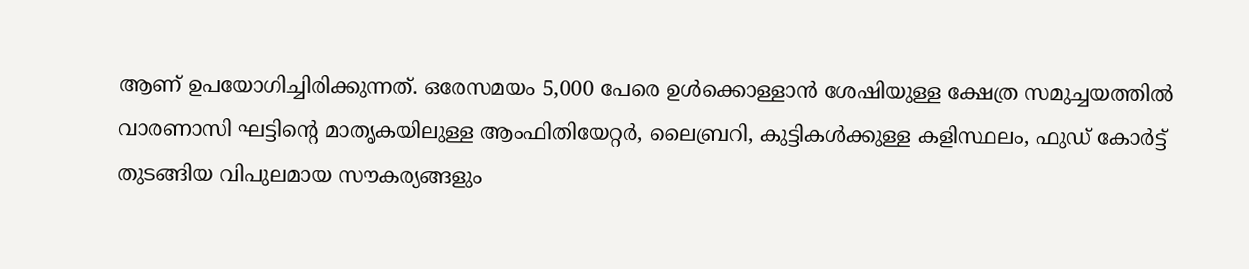ആണ് ഉപയോഗിച്ചിരിക്കുന്നത്. ഒരേസമയം 5,000 പേരെ ഉൾക്കൊള്ളാൻ ശേഷിയുള്ള ക്ഷേത്ര സമുച്ചയത്തിൽ വാരണാസി ഘട്ടിന്റെ മാതൃകയിലുള്ള ആംഫിതിയേറ്റർ, ലൈബ്രറി, കുട്ടികൾക്കുള്ള കളിസ്ഥലം, ഫുഡ് കോർട്ട് തുടങ്ങിയ വിപുലമായ സൗകര്യങ്ങളും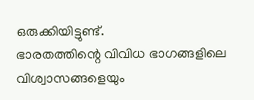ഒരുക്കിയിട്ടുണ്ട്.
ഭാരതത്തിന്റെ വിവിധ ഭാഗങ്ങളിലെ വിശ്വാസങ്ങളെയും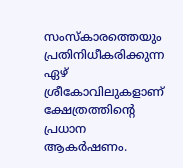സംസ്കാരത്തെയും പ്രതിനിധീകരിക്കുന്ന ഏഴ് ശ്രീകോവിലുകളാണ് ക്ഷേത്രത്തിന്റെ പ്രധാന ആകർഷണം.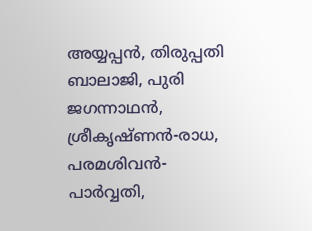അയ്യപ്പൻ, തിരുപ്പതി ബാലാജി, പുരി ജഗന്നാഥൻ, ശ്രീകൃഷ്ണൻ-രാധ, പരമശിവൻ-പാർവ്വതി,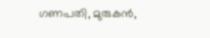ഗണപതി, മുരുകൻ,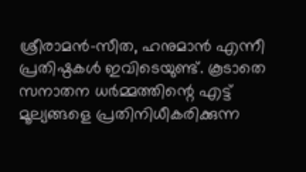ശ്രീരാമൻ-സീത, ഹനുമാൻ എന്നീ പ്രതിഷ്ഠകൾ ഇവിടെയുണ്ട്. കൂടാതെ സനാതന ധർമ്മത്തിന്റെ എട്ട് മൂല്യങ്ങളെ പ്രതിനിധീകരിക്കുന്ന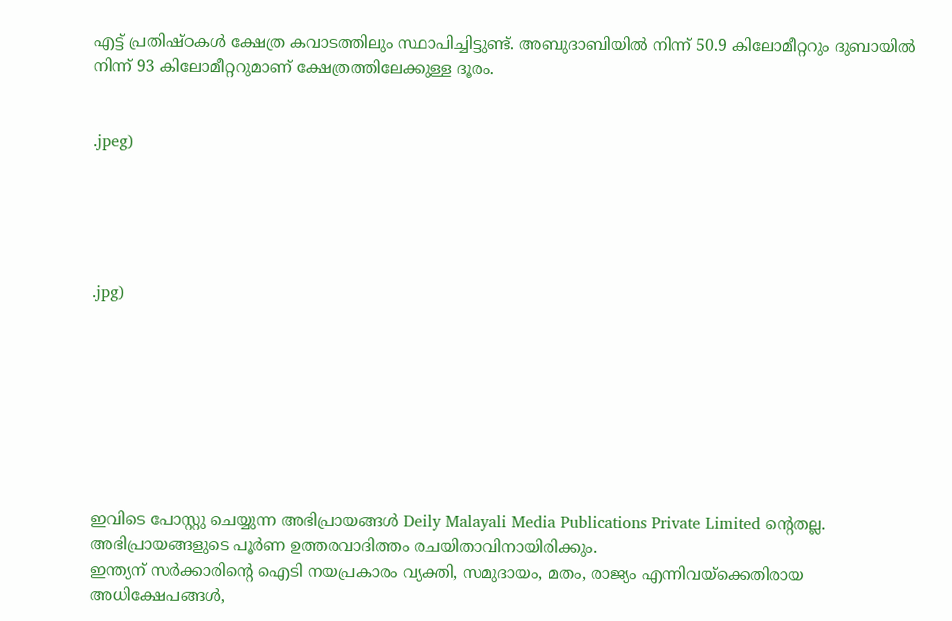എട്ട് പ്രതിഷ്ഠകൾ ക്ഷേത്ര കവാടത്തിലും സ്ഥാപിച്ചിട്ടുണ്ട്. അബുദാബിയിൽ നിന്ന് 50.9 കിലോമീറ്ററും ദുബായിൽ നിന്ന് 93 കിലോമീറ്ററുമാണ് ക്ഷേത്രത്തിലേക്കുള്ള ദൂരം.


.jpeg)





.jpg)








ഇവിടെ പോസ്റ്റു ചെയ്യുന്ന അഭിപ്രായങ്ങൾ Deily Malayali Media Publications Private Limited ന്റെതല്ല. അഭിപ്രായങ്ങളുടെ പൂർണ ഉത്തരവാദിത്തം രചയിതാവിനായിരിക്കും.
ഇന്ത്യന് സർക്കാരിന്റെ ഐടി നയപ്രകാരം വ്യക്തി, സമുദായം, മതം, രാജ്യം എന്നിവയ്ക്കെതിരായ അധിക്ഷേപങ്ങൾ,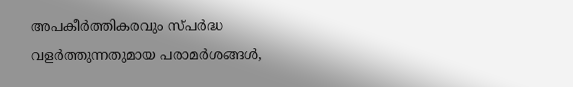അപകീർത്തികരവും സ്പർദ്ധ വളർത്തുന്നതുമായ പരാമർശങ്ങൾ,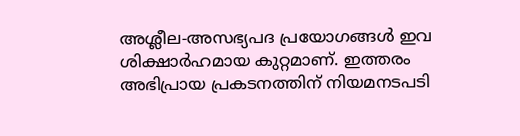അശ്ലീല-അസഭ്യപദ പ്രയോഗങ്ങൾ ഇവ ശിക്ഷാർഹമായ കുറ്റമാണ്. ഇത്തരം അഭിപ്രായ പ്രകടനത്തിന് നിയമനടപടി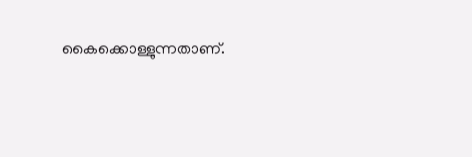കൈക്കൊള്ളുന്നതാണ്.